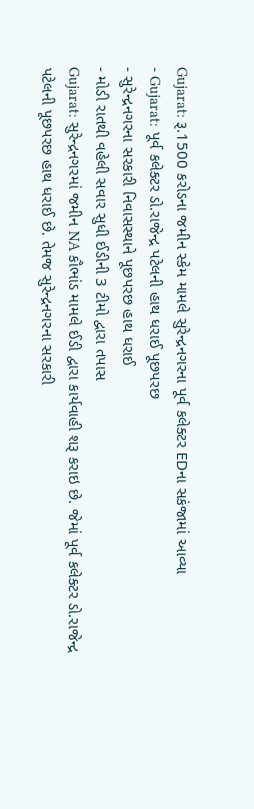Gujarat: રૂ.1500 કરોડના જમીન સ્કેમ મામલે સુરેન્દ્રનગરના પૂર્વ કલેક્ટર EDના સકંજામાં આવ્યા
- Gujarat: પૂર્વ કલેક્ટર ડો.રાજેન્દ્ર પટેલની હાથ ધરાઈ પૂછપરછ
- સુરેન્દ્રનગરના સરકારી નિવાસસ્થાને પૂછપરછ હાથ ધરાઈ
- મોડી રાતથી વહેલી સવાર સુધી ઈડીની 3 ટીમો દ્વારા તપાસ
Gujarat: સુરેન્દ્રનગરમાં જમીન NA કૌભાંડ મામલે ઈડી દ્વારા કાર્યવાહી શરૂ કરાઇ છે. જેમાં પૂર્વ કલેક્ટર ડો.રાજેન્દ્ર પટેલની પૂછપરછ હાથ ધરાઈ છે. તેમજ સુરેન્દ્રનગરના સરકારી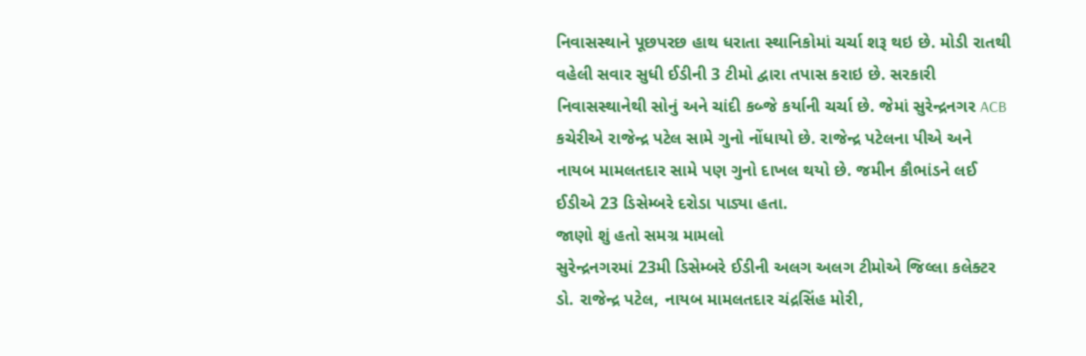નિવાસસ્થાને પૂછપરછ હાથ ધરાતા સ્થાનિકોમાં ચર્ચા શરૂ થઇ છે. મોડી રાતથી વહેલી સવાર સુધી ઈડીની 3 ટીમો દ્વારા તપાસ કરાઇ છે. સરકારી નિવાસસ્થાનેથી સોનું અને ચાંદી કબ્જે કર્યાની ચર્ચા છે. જેમાં સુરેન્દ્રનગર ACB કચેરીએ રાજેન્દ્ર પટેલ સામે ગુનો નોંધાયો છે. રાજેન્દ્ર પટેલના પીએ અને નાયબ મામલતદાર સામે પણ ગુનો દાખલ થયો છે. જમીન કૌભાંડને લઈ ઈડીએ 23 ડિસેમ્બરે દરોડા પાડ્યા હતા.
જાણો શું હતો સમગ્ર મામલો
સુરેન્દ્રનગરમાં 23મી ડિસેમ્બરે ઈડીની અલગ અલગ ટીમોએ જિલ્લા કલેક્ટર ડો. રાજેન્દ્ર પટેલ, નાયબ મામલતદાર ચંદ્રસિંહ મોરી,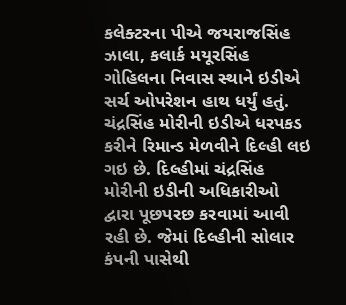કલેક્ટરના પીએ જયરાજસિંહ ઝાલા, કલાર્ક મયૂરસિંહ ગોહિલના નિવાસ સ્થાને ઇડીએ સર્ચ ઓપરેશન હાથ ધર્યું હતું. ચંદ્રસિંહ મોરીની ઇડીએ ધરપકડ કરીને રિમાન્ડ મેળવીને દિલ્હી લઇ ગઇ છે. દિલ્હીમાં ચંદ્રસિંહ મોરીની ઇડીની અધિકારીઓ દ્વારા પૂછપરછ કરવામાં આવી રહી છે. જેમાં દિલ્હીની સોલાર કંપની પાસેથી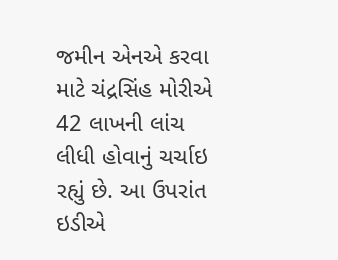જમીન એનએ કરવા માટે ચંદ્રસિંહ મોરીએ 42 લાખની લાંચ લીધી હોવાનું ચર્ચાઇ રહ્યું છે. આ ઉપરાંત ઇડીએ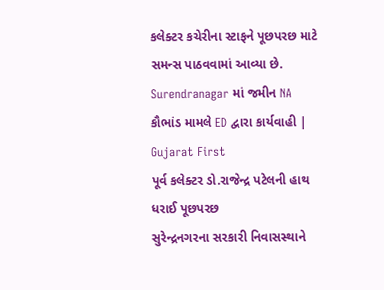કલેક્ટર કચેરીના સ્ટાફને પૂછપરછ માટે સમન્સ પાઠવવામાં આવ્યા છે.
Surendranagar માં જમીન NA કૌભાંડ મામલે ED દ્વારા કાર્યવાહી | Gujarat First
પૂર્વ કલેક્ટર ડો.રાજેન્દ્ર પટેલની હાથ ધરાઈ પૂછપરછ
સુરેન્દ્રનગરના સરકારી નિવાસસ્થાને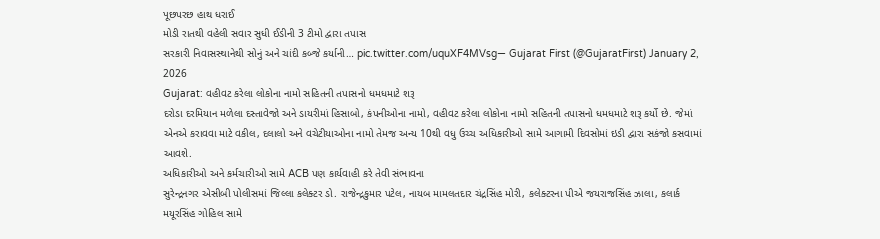પૂછપરછ હાથ ધરાઈ
મોડી રાતથી વહેલી સવાર સુધી ઈડીની 3 ટીમો દ્વારા તપાસ
સરકારી નિવાસસ્થાનેથી સોનું અને ચાંદી કબ્જે કર્યાની… pic.twitter.com/uquXF4MVsg— Gujarat First (@GujaratFirst) January 2, 2026
Gujarat: વહીવટ કરેલા લોકોના નામો સહિતની તપાસનો ધમધમાટે શરૂ
દરોડા દરમિયાન મળેલા દસ્તાવેજો અને ડાયરીમાં હિસાબો, કંપનીઓના નામો, વહીવટ કરેલા લોકોના નામો સહિતની તપાસનો ધમધમાટે શરૂ કર્યો છે. જેમાં એનએ કરાવવા માટે વકીલ, દલાલો અને વચેટીયાઓના નામો તેમજ અન્ય 10થી વધુ ઉચ્ચ અધિકારીઓ સામે આગામી દિવસોમાં ઇડી દ્વારા સકંજો કસવામાં આવશે.
અધિકારીઓ અને કર્મચારીઓ સામે ACB પણ કાર્યવાહી કરે તેવી સંભાવના
સુરેન્દ્રનગર એસીબી પોલીસમાં જિલ્લા કલેક્ટર ડો. રાજેન્દ્રકુમાર પટેલ, નાયબ મામલતદાર ચંદ્રસિંહ મોરી, કલેક્ટરના પીએ જયરાજસિંહ ઝાલા, કલાર્ક મયૂરસિંહ ગોહિલ સામે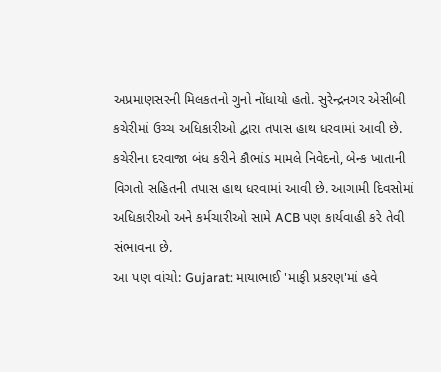અપ્રમાણસરની મિલકતનો ગુનો નોંધાયો હતો. સુરેન્દ્રનગર એસીબી કચેરીમાં ઉચ્ચ અધિકારીઓ દ્વારા તપાસ હાથ ધરવામાં આવી છે. કચેરીના દરવાજા બંધ કરીને કૌભાંડ મામલે નિવેદનો, બેન્ક ખાતાની વિગતો સહિતની તપાસ હાથ ધરવામાં આવી છે. આગામી દિવસોમાં અધિકારીઓ અને કર્મચારીઓ સામે ACB પણ કાર્યવાહી કરે તેવી સંભાવના છે.
આ પણ વાંચો: Gujarat: માયાભાઈ 'માફી પ્રકરણ'માં હવે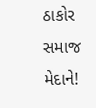ઠાકોર સમાજ મેદાને!